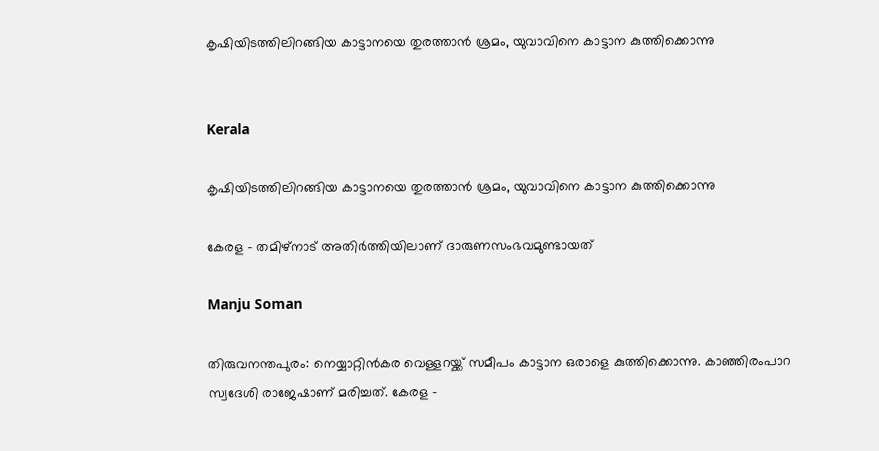കൃഷിയിടത്തിലിറങ്ങിയ കാട്ടാനയെ തുരത്താൻ ശ്രമം, യുവാവിനെ കാട്ടാന കുത്തിക്കൊന്നു


Kerala

കൃഷിയിടത്തിലിറങ്ങിയ കാട്ടാനയെ തുരത്താൻ ശ്രമം, യുവാവിനെ കാട്ടാന കുത്തിക്കൊന്നു

കേരള - തമിഴ്നാട് അതിർത്തിയിലാണ് ദാരുണസംഭവമുണ്ടായത്

Manju Soman

തിരുവനന്തപുരം: നെയ്യാറ്റിൻകര വെള്ളറയ്ക്ക് സമീപം കാട്ടാന ഒരാളെ കുത്തിക്കൊന്നു. കാഞ്ഞിരംപാറ സ്വദേശി രാജേഷാണ് മരിച്ചത്. കേരള -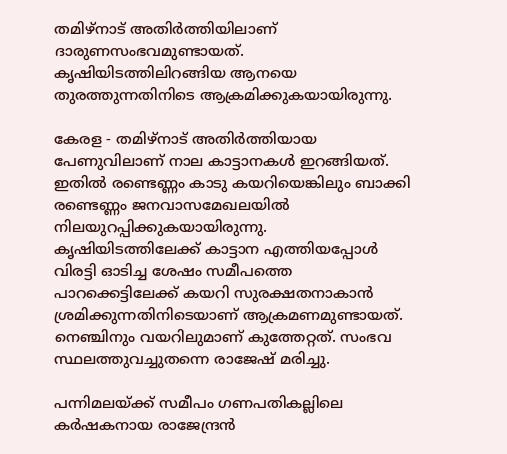തമിഴ്നാട് അതിർത്തിയിലാണ് ദാരുണസംഭവമുണ്ടായത്. കൃഷിയിടത്തിലിറങ്ങിയ ആനയെ തുരത്തുന്നതിനിടെ ആക്രമിക്കുകയായിരുന്നു.

കേരള - തമിഴ്നാട് അതിർത്തിയായ പേണുവിലാണ് നാല കാട്ടാനകൾ ഇറങ്ങിയത്. ഇതിൽ രണ്ടെണ്ണം കാടു കയറിയെങ്കിലും ബാക്കി രണ്ടെണ്ണം ജനവാസമേഖലയിൽ നിലയുറപ്പിക്കുകയായിരുന്നു. കൃഷിയിടത്തിലേക്ക് കാട്ടാന എത്തിയപ്പോൾ വിരട്ടി ഓടിച്ച ശേഷം സമീപത്തെ പാറക്കെട്ടിലേക്ക് കയറി സുരക്ഷതനാകാൻ ശ്രമിക്കുന്നതിനിടെയാണ് ആക്രമണമുണ്ടായത്. നെഞ്ചിനും വയറിലുമാണ് കുത്തേറ്റത്. സംഭവ സ്ഥലത്തുവച്ചുതന്നെ രാജേഷ് മരിച്ചു.

പന്നിമലയ്ക്ക് സമീപം ഗണപതികല്ലിലെ കർഷകനായ രാജേന്ദ്രൻ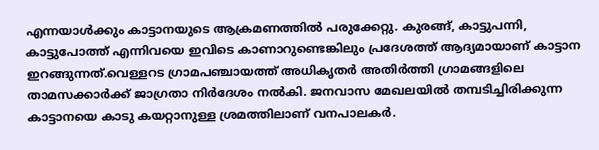എന്നയാൾക്കും കാട്ടാനയുടെ ആക്രമണത്തിൽ പരുക്കേറ്റു. കുരങ്ങ്, കാട്ടുപന്നി, കാട്ടുപോത്ത് എന്നിവയെ ഇവിടെ കാണാറുണ്ടെങ്കിലും പ്രദേശത്ത് ആദ്യമായാണ് കാട്ടാന ഇറങ്ങുന്നത്.വെള്ളറട ഗ്രാമപഞ്ചായത്ത് അധികൃതർ അതിർത്തി ഗ്രാമങ്ങളിലെ താമസക്കാർക്ക് ജാഗ്രതാ നിർദേശം നൽകി. ജനവാസ മേഖലയിൽ തമ്പടിച്ചിരിക്കുന്ന കാട്ടാനയെ കാടു കയറ്റാനുള്ള ശ്രമത്തിലാണ് വനപാലകർ.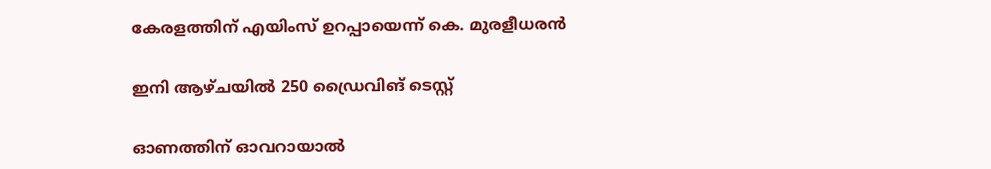കേരളത്തിന് എയിംസ് ഉറപ്പായെന്ന് കെ. മുരളീധരൻ

ഇനി ആഴ്ചയിൽ 250 ഡ്രൈവിങ് ടെസ്റ്റ്

ഓണത്തിന് ഓവറായാൽ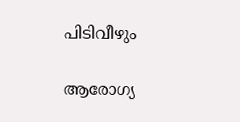പിടിവീഴും

ആരോഗ്യ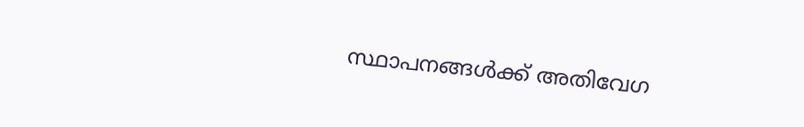സ്ഥാപനങ്ങൾക്ക് അതിവേഗ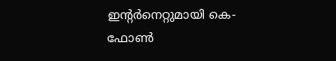ഇന്‍റർനെറ്റുമായി കെ-ഫോൺ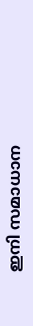ഇനി സമാധാന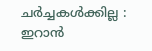ചർച്ചകൾക്കില്ല : ഇറാൻ